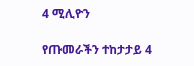4 ሚሊዮን

የጡመራችን ተከታታይ 4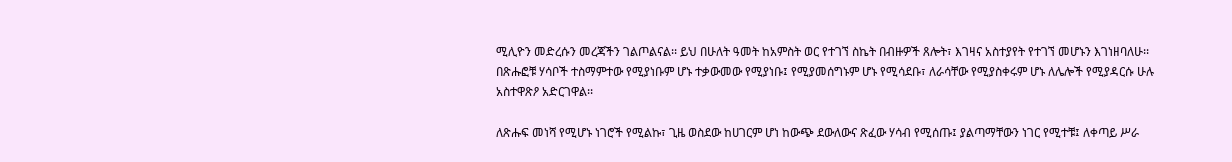ሚሊዮን መድረሱን መረጃችን ገልጦልናል፡፡ ይህ በሁለት ዓመት ከአምስት ወር የተገኘ ስኬት በብዙዎች ጸሎት፣ እገዛና አስተያየት የተገኘ መሆኑን እገነዘባለሁ፡፡ በጽሑፎቹ ሃሳቦች ተስማምተው የሚያነቡም ሆኑ ተቃውመው የሚያነቡ፤ የሚያመሰግኑም ሆኑ የሚሳደቡ፣ ለራሳቸው የሚያስቀሩም ሆኑ ለሌሎች የሚያዳርሱ ሁሉ አስተዋጽዖ አድርገዋል፡፡

ለጽሑፍ መነሻ የሚሆኑ ነገሮች የሚልኩ፣ ጊዜ ወስደው ከሀገርም ሆነ ከውጭ ደውለውና ጽፈው ሃሳብ የሚሰጡ፤ ያልጣማቸውን ነገር የሚተቹ፤ ለቀጣይ ሥራ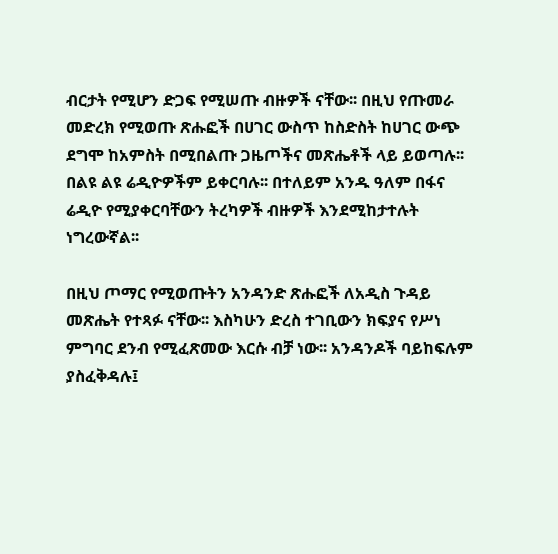ብርታት የሚሆን ድጋፍ የሚሠጡ ብዙዎች ናቸው፡፡ በዚህ የጡመራ መድረክ የሚወጡ ጽሑፎች በሀገር ውስጥ ከስድስት ከሀገር ውጭ ደግሞ ከአምስት በሚበልጡ ጋዜጦችና መጽሔቶች ላይ ይወጣሉ፡፡ በልዩ ልዩ ሬዲዮዎችም ይቀርባሉ፡፡ በተለይም አንዱ ዓለም በፋና ሬዲዮ የሚያቀርባቸውን ትረካዎች ብዙዎች እንደሚከታተሉት ነግረውኛል፡፡

በዚህ ጦማር የሚወጡትን አንዳንድ ጽሑፎች ለአዲስ ጉዳይ መጽሔት የተጻፉ ናቸው፡፡ እስካሁን ድረስ ተገቢውን ክፍያና የሥነ ምግባር ደንብ የሚፈጽመው እርሱ ብቻ ነው፡፡ አንዳንዶች ባይከፍሉም ያስፈቅዳሉ፤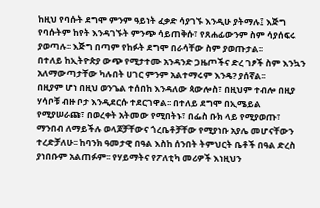ከዚህ የባሱት ደግሞ ምንም ዓይነት ፈቃድ ሳያገኙ እንዲሁ ያትማሉ፤ እጅግ የባሱትም ከየት እንዳገኙት ምንጭ ሳይጠቅሱ፣ የጸሐፊውንም ስም ሳያሰፍሩ ያወጣሉ፡፡ እጅግ በጣም የከፉት ደግሞ በራሳቸው ስም ያወጡታል፡፡
በተለይ ከኢትዮጵያ ውጭ የሚታተሙ አንዳንድ ጋዜጦችና ድረ ገፆች ስም እንኳን አለማውጣታቸው ካሉበት ሀገር ምንም አልተማሩም እንዴ? ያሰኛል፡፡
በዚያም ሆነ በዚህ ወንጌል ተሰበከ እንዳለው ጳውሎስ፣ በዚህም ተብሎ በዚያ ሃሳቦቹ ብዙ ቦታ እንዲደርሱ ተደርገዋል፡፡ በተለይ ደግሞ በኢሜይል የሚያሠራጩ፣ በወረቀት አትመው የሚበትኑ፣ በፌስ ቡክ ላይ የሚያወጡ፣ ማንበብ ለማይችሉ ወላጆቻቸውና ጎረቤቶቻቸው የሚያነቡ አያሌ መሆናቸውን ተረድቻለሁ፡፡ ከባንክ ዓመታዊ በዓል እስከ ሰንበት ትምህርት ቤቶች በዓል ድረስ ያነበቡም አልጠፉም፡፡ የሃይማትና የፖለቲካ መሪዎች እነዚህን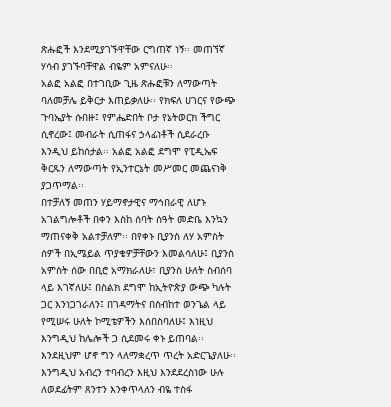ጽሑፎች እንደሚያገኙዋቸው ርግጠኛ ነኝ፡፡ መጠኘኛ ሃሳብ ያገኙባቸዋል ብዬም አምናለሁ፡፡
አልፎ አልፎ በተገቢው ጊዜ ጽሑፎቹን ለማውጣት ባለመቻሌ ይቅርታ እጠይቃለሁ፡፡ የክፍለ ሀገርና የውጭ ጉባኤያት ሱበዙ፤ የምሔድበት ቦታ የኔትወርክ ችግር ሲኖረው፤ መብራት ሲጠፋና ኃላፊነቶች ሲደራረቡ እንዲህ ይከሰታል፡፡ አልፎ አልፎ ደግሞ የፒዲኤፍ ቅርጹን ለማውጣት የኢንተርኔት መሥመር መጨናነቅ ያጋጥማል፡፡
በተቻለኝ መጠን ሃይማኖታዊና ማኅበራዊ ለሆኑ አገልግሎቶች በቀን እስከ ሰባት ሰዓት መድቤ እንኳን ማጠናቀቅ አልተቻለም፡፡ በየቀኑ ቢያንስ ለሃ አምስት ሰዎች በኢሜይል ጥያቄዎቻቸውን እመልሳለሁ፤ ቢያንስ አምስት ሰው በቢሮ አማክራለሁ፣ ቢያንስ ሁለት ስብሰባ ላይ እገኛለሁ፤ በስልክ ደግሞ ከኢትዮጵያ ውጭ ካሉት ጋር እንነጋገራለን፤ በገዳማትና በስብከተ ወንጌል ላይ የሚሠሩ ሁለት ኮሚቴዎችን እሰበስባለሁ፤ እነዚህ እንግዲህ ከሌሎች ጋ ሲደመሩ ቀኑ ይጠባል፡፡ እንደዚህም ሆኖ ግን ላለማቋረጥ ጥረት አድርጌያለሁ፡፡
እንግዲህ አብረን ተባብረን እዚህ እንደደረስነው ሁሉ ለወደፊትም ጸንተን እንቀጥላለን ብዬ ተስፋ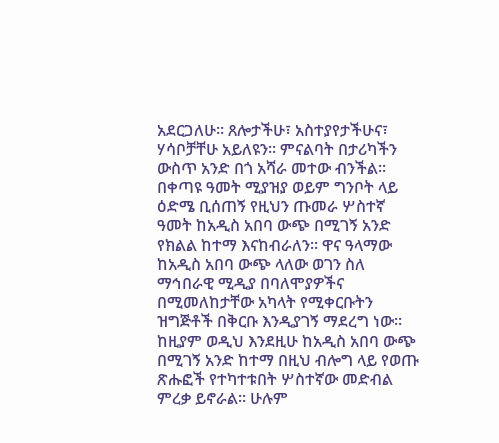አደርጋለሁ፡፡ ጸሎታችሁ፣ አስተያየታችሁና፣ ሃሳቦቻቸሁ አይለዩን፡፡ ምናልባት በታሪካችን ውስጥ አንድ በጎ አሻራ መተው ብንችል፡፡
በቀጣዩ ዓመት ሚያዝያ ወይም ግንቦት ላይ ዕድሜ ቢሰጠኝ የዚህን ጡመራ ሦስተኛ ዓመት ከአዲስ አበባ ውጭ በሚገኝ አንድ የክልል ከተማ እናከብራለን፡፡ ዋና ዓላማው ከአዲስ አበባ ውጭ ላለው ወገን ስለ ማኅበራዊ ሚዲያ በባለሞያዎችና በሚመለከታቸው አካላት የሚቀርቡትን ዝግጅቶች በቅርቡ እንዲያገኝ ማደረግ ነው፡፡ ከዚያም ወዲህ እንደዚሁ ከአዲስ አበባ ውጭ በሚገኝ አንድ ከተማ በዚህ ብሎግ ላይ የወጡ ጽሑፎች የተካተቱበት ሦስተኛው መድብል ምረቃ ይኖራል፡፡ ሁሉም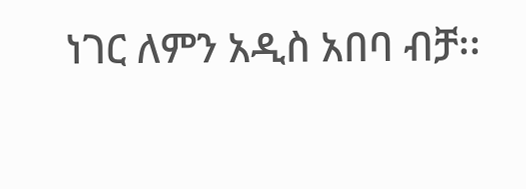ነገር ለምን አዲስ አበባ ብቻ፡፡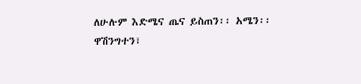ለሁሉም እድሜና ጤና ይስጠን፡፡ አሜን፡፡
ዋሽንግተን፣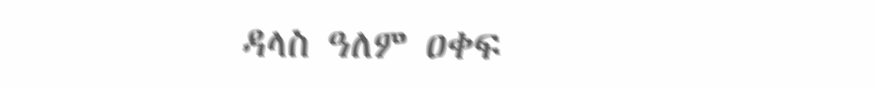ዳላስ ዓለም ዐቀፍ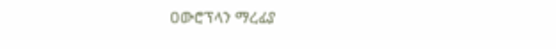ዐውሮፕላን ማረፊያ